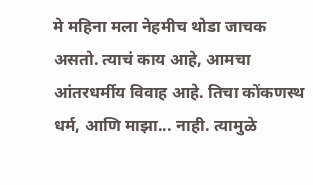मे महिना मला नेहमीच थोडा जाचक असतो. त्याचं काय आहे, आमचा आंतरधर्मीय विवाह आहे. तिचा कोंकणस्थ धर्म, आणि माझा... नाही. त्यामुळे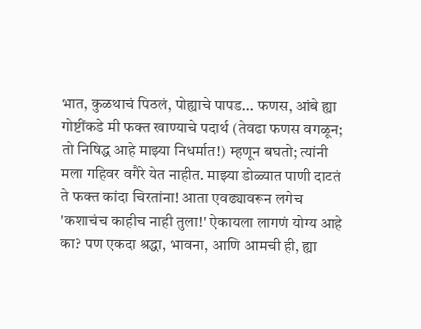भात, कुळथाचं पिठलं, पोह्याचे पापड... फणस, आंबे ह्या गोष्टींकडे मी फक्त खाण्याचे पदार्थ (तेवढा फणस वगळून; तो निषिद्ध आहे माझ्या निधर्मात!) म्हणून बघतो; त्यांनी मला गहिवर वगैरे येत नाहीत. माझ्या डोळ्यात पाणी दाटतं ते फक्त कांदा चिरतांना! आता एवढ्यावरून लगेच 'कशाचंच काहीच नाही तुला!' ऐकायला लागणं योग्य आहे का? पण एकदा श्रद्धा, भावना, आणि आमची ही, ह्या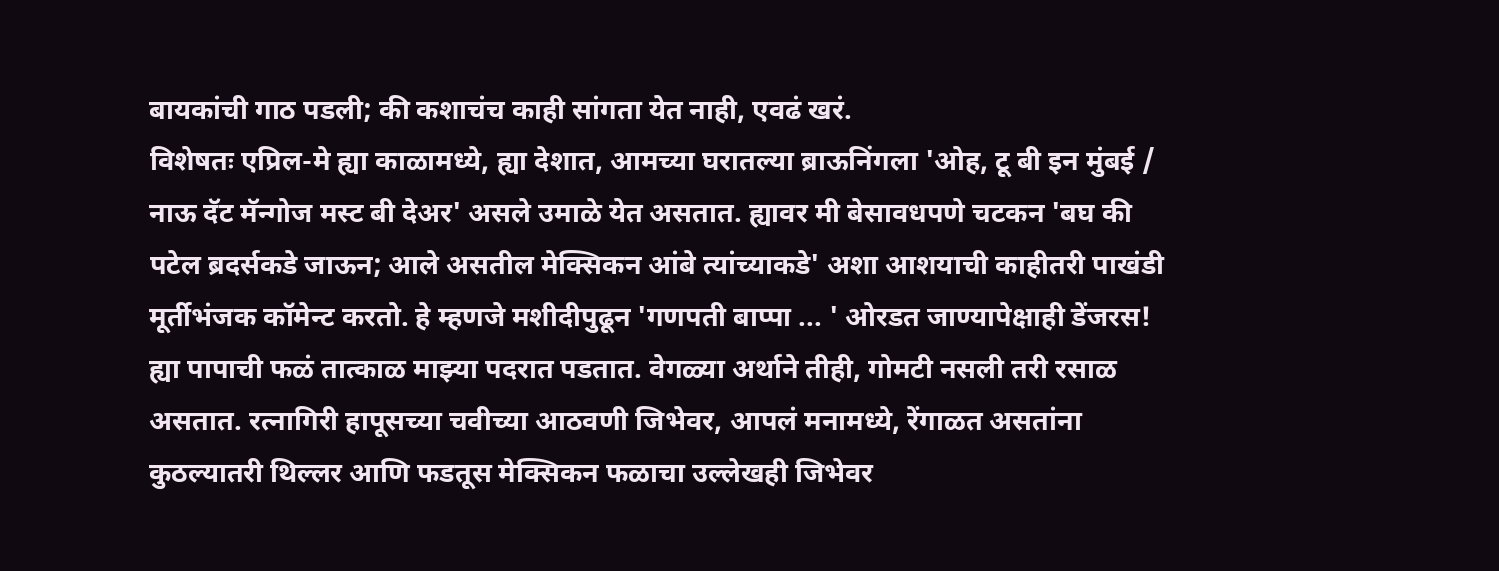बायकांची गाठ पडली; की कशाचंच काही सांगता येत नाही, एवढं खरं.
विशेषतः एप्रिल-मे ह्या काळामध्ये, ह्या देशात, आमच्या घरातल्या ब्राऊनिंगला 'ओह, टू बी इन मुंबई / नाऊ दॅट मॅन्गोज मस्ट बी देअर' असले उमाळे येत असतात. ह्यावर मी बेसावधपणे चटकन 'बघ की पटेल ब्रदर्सकडे जाऊन; आले असतील मेक्सिकन आंबे त्यांच्याकडे' अशा आशयाची काहीतरी पाखंडी मूर्तीभंजक कॉमेन्ट करतो. हे म्हणजे मशीदीपुढून 'गणपती बाप्पा ... ' ओरडत जाण्यापेक्षाही डेंजरस! ह्या पापाची फळं तात्काळ माझ्या पदरात पडतात. वेगळ्या अर्थाने तीही, गोमटी नसली तरी रसाळ असतात. रत्नागिरी हापूसच्या चवीच्या आठवणी जिभेवर, आपलं मनामध्ये, रेंगाळत असतांना कुठल्यातरी थिल्लर आणि फडतूस मेक्सिकन फळाचा उल्लेखही जिभेवर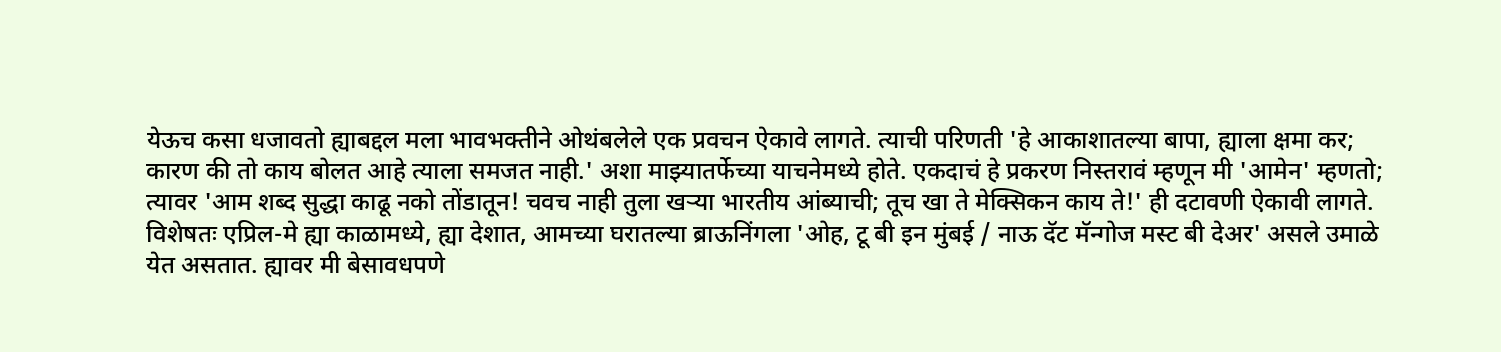येऊच कसा धजावतो ह्याबद्दल मला भावभक्तीने ओथंबलेले एक प्रवचन ऐकावे लागते. त्याची परिणती 'हे आकाशातल्या बापा, ह्याला क्षमा कर; कारण की तो काय बोलत आहे त्याला समजत नाही.' अशा माझ्यातर्फेच्या याचनेमध्ये होते. एकदाचं हे प्रकरण निस्तरावं म्हणून मी 'आमेन' म्हणतो; त्यावर 'आम शब्द सुद्धा काढू नको तोंडातून! चवच नाही तुला खऱ्या भारतीय आंब्याची; तूच खा ते मेक्सिकन काय ते!' ही दटावणी ऐकावी लागते.
विशेषतः एप्रिल-मे ह्या काळामध्ये, ह्या देशात, आमच्या घरातल्या ब्राऊनिंगला 'ओह, टू बी इन मुंबई / नाऊ दॅट मॅन्गोज मस्ट बी देअर' असले उमाळे येत असतात. ह्यावर मी बेसावधपणे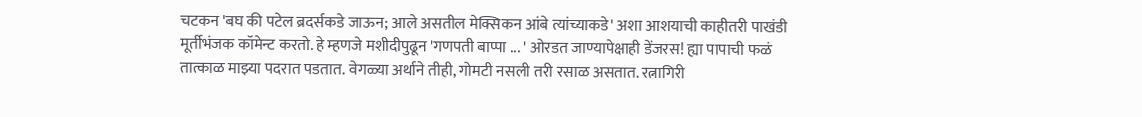चटकन 'बघ की पटेल ब्रदर्सकडे जाऊन; आले असतील मेक्सिकन आंबे त्यांच्याकडे' अशा आशयाची काहीतरी पाखंडी मूर्तीभंजक कॉमेन्ट करतो. हे म्हणजे मशीदीपुढून 'गणपती बाप्पा ... ' ओरडत जाण्यापेक्षाही डेंजरस! ह्या पापाची फळं तात्काळ माझ्या पदरात पडतात. वेगळ्या अर्थाने तीही, गोमटी नसली तरी रसाळ असतात. रत्नागिरी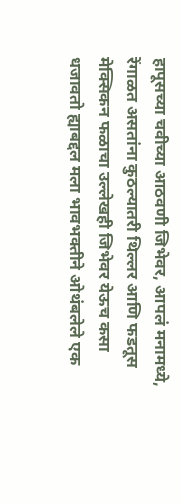हापूसच्या चवीच्या आठवणी जिभेवर, आपलं मनामध्ये, रेंगाळत असतांना कुठल्यातरी थिल्लर आणि फडतूस मेक्सिकन फळाचा उल्लेखही जिभेवर येऊच कसा धजावतो ह्याबद्दल मला भावभक्तीने ओथंबलेले एक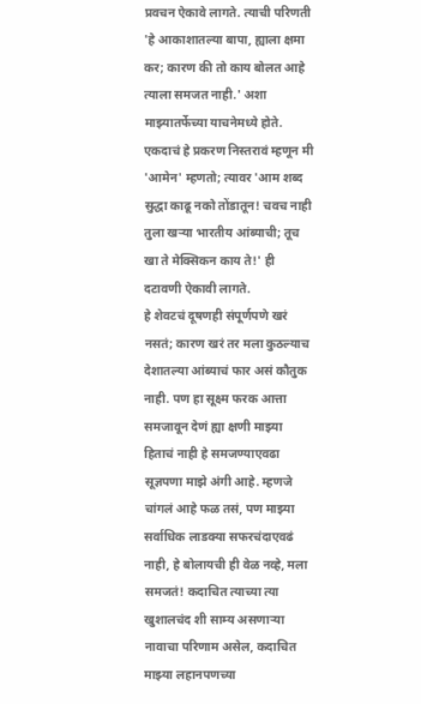प्रवचन ऐकावे लागते. त्याची परिणती 'हे आकाशातल्या बापा, ह्याला क्षमा कर; कारण की तो काय बोलत आहे त्याला समजत नाही.' अशा माझ्यातर्फेच्या याचनेमध्ये होते. एकदाचं हे प्रकरण निस्तरावं म्हणून मी 'आमेन' म्हणतो; त्यावर 'आम शब्द सुद्धा काढू नको तोंडातून! चवच नाही तुला खऱ्या भारतीय आंब्याची; तूच खा ते मेक्सिकन काय ते!' ही दटावणी ऐकावी लागते.
हे शेवटचं दूषणही संपूर्णपणे खरं नसतं; कारण खरं तर मला कुठल्याच देशातल्या आंब्याचं फार असं कौतुक नाही. पण हा सूक्ष्म फरक आत्ता समजावून देणं ह्या क्षणी माझ्या हिताचं नाही हे समजण्याएवढा सूज्ञपणा माझे अंगी आहे. म्हणजे चांगलं आहे फळ तसं, पण माझ्या सर्वाधिक लाडक्या सफरचंदाएवढं नाही, हे बोलायची ही वेळ नव्हे, मला समजतं! कदाचित त्याच्या त्या खुशालचंद शी साम्य असणाऱ्या नावाचा परिणाम असेल, कदाचित माझ्या लहानपणच्या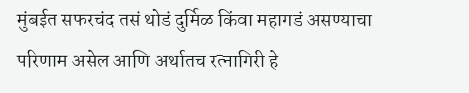मुंबईत सफरचंद तसं थोडं दुर्मिळ किंवा महागडं असण्याचा परिणाम असेल आणि अर्थातच रत्नागिरी हे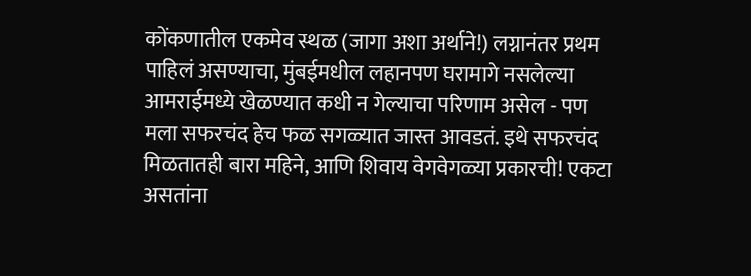कोंकणातील एकमेव स्थळ (जागा अशा अर्थाने!) लग्नानंतर प्रथम पाहिलं असण्याचा, मुंबईमधील लहानपण घरामागे नसलेल्या आमराईमध्ये खेळण्यात कधी न गेल्याचा परिणाम असेल - पण मला सफरचंद हेच फळ सगळ्यात जास्त आवडतं. इथे सफरचंद मिळतातही बारा महिने, आणि शिवाय वेगवेगळ्या प्रकारची! एकटा असतांना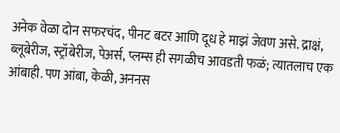अनेक वेळा दोन सफरचंद, पीनट बटर आणि दूध हे माझं जेवण असे. द्राक्षं, ब्लूबेरीज, स्ट्रॉबेरीज, पेअर्स, प्लम्स ही सगळीच आवडती फळं; त्यातलाच एक आंबाही. पण आंबा, केळी, अननस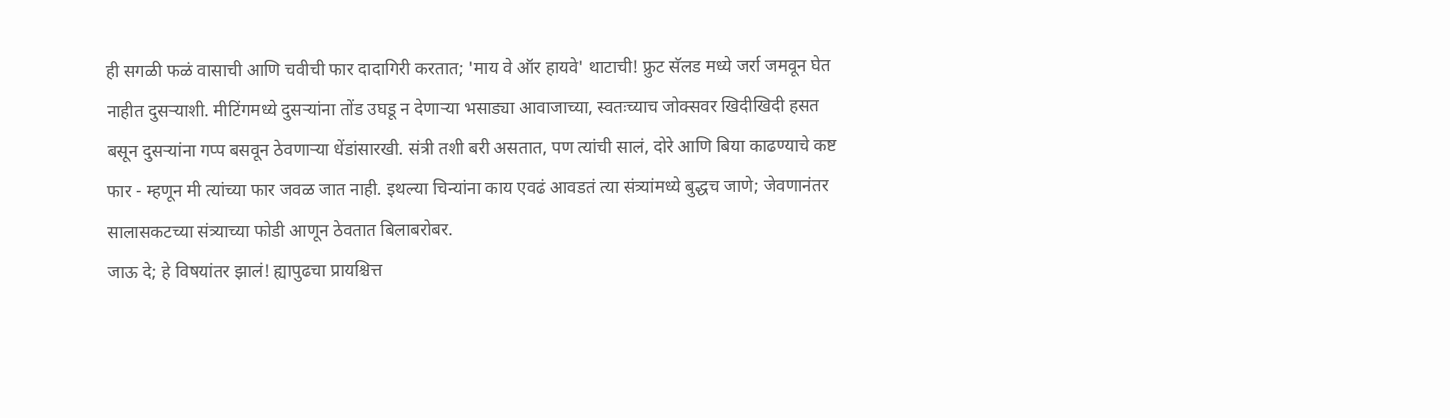ही सगळी फळं वासाची आणि चवीची फार दादागिरी करतात; 'माय वे ऑर हायवे' थाटाची! फ्रुट सॅलड मध्ये जर्रा जमवून घेत नाहीत दुसऱ्याशी. मीटिंगमध्ये दुसऱ्यांना तोंड उघडू न देणाऱ्या भसाड्या आवाजाच्या, स्वतःच्याच जोक्सवर खिदीखिदी हसत बसून दुसऱ्यांना गप्प बसवून ठेवणाऱ्या धेंडांसारखी. संत्री तशी बरी असतात, पण त्यांची सालं, दोरे आणि बिया काढण्याचे कष्ट फार - म्हणून मी त्यांच्या फार जवळ जात नाही. इथल्या चिन्यांना काय एवढं आवडतं त्या संत्र्यांमध्ये बुद्धच जाणे; जेवणानंतर सालासकटच्या संत्र्याच्या फोडी आणून ठेवतात बिलाबरोबर.
जाऊ दे; हे विषयांतर झालं! ह्यापुढचा प्रायश्चित्त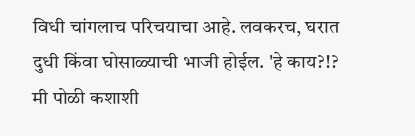विधी चांगलाच परिचयाचा आहे. लवकरच, घरात दुधी किंवा घोसाळ्याची भाजी होईल. 'हे काय?!? मी पोळी कशाशी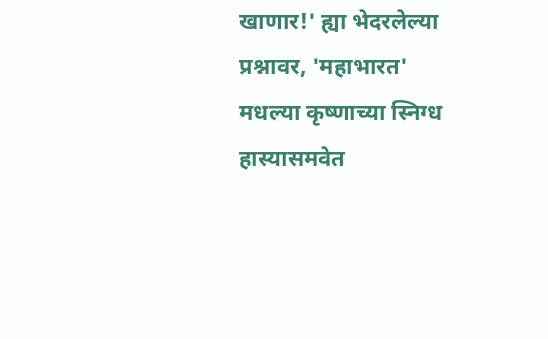खाणार!' ह्या भेदरलेल्या प्रश्नावर, 'महाभारत' मधल्या कृष्णाच्या स्निग्ध हास्यासमवेत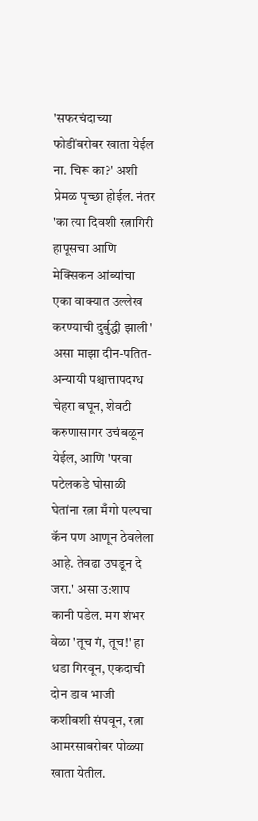'सफरचंदाच्या फोडींबरोबर खाता येईल ना. चिरू का?' अशी प्रेमळ पृच्छा होईल. नंतर 'का त्या दिवशी रत्नागिरी हापूसचा आणि मेक्सिकन आंब्यांचा एका वाक्यात उल्लेख करण्याची दुर्बुद्धी झाली' असा माझा दीन-पतित-अन्यायी पश्चात्तापदग्ध चेहरा बघून, शेवटी करुणासागर उचंबळून येईल, आणि 'परवा पटेलकडे घोसाळी घेतांना रत्ना मँगो पल्पचा कॅन पण आणून ठेवलेला आहे. तेवढा उघडून दे जरा.' असा उ:शाप कानी पडेल. मग शंभर वेळा 'तूच गं, तूच!' हा धडा गिरवून, एकदाची दोन डाव भाजी कशीबशी संपवून, रत्ना आमरसाबरोबर पोळ्या खाता येतील.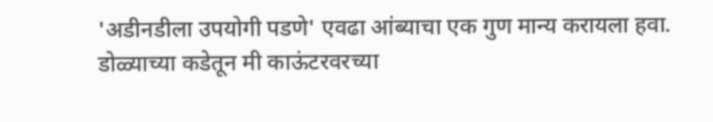'अडीनडीला उपयोगी पडणे' एवढा आंब्याचा एक गुण मान्य करायला हवा.
डोळ्याच्या कडेतून मी काऊंटरवरच्या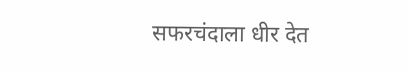सफरचंदाला धीर देत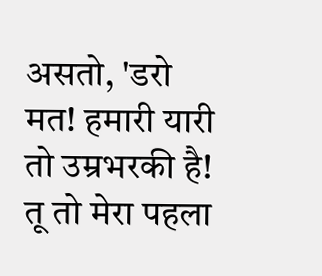असतो, 'डरो मत! हमारी यारी तो उम्रभरकी है! तू तो मेरा पहला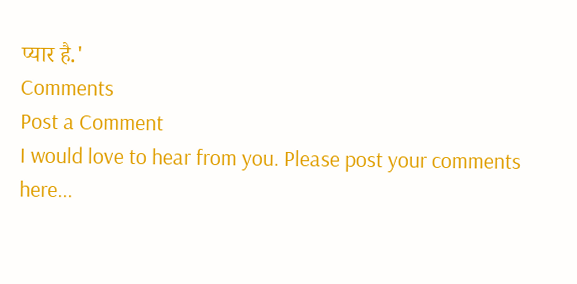प्यार है.'
Comments
Post a Comment
I would love to hear from you. Please post your comments here...